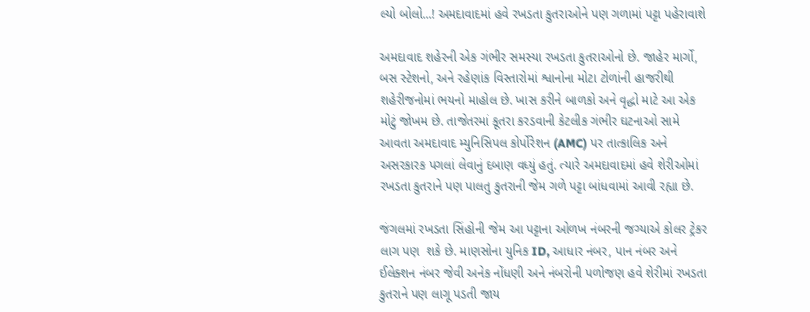લ્યો બોલો...! અમદાવાદમાં હવે રખડતા કુતરાઓને પણ ગળામાં પટ્ટા પહેરાવાશે

અમદાવાદ શહેરની એક ગંભીર સમસ્યા રખડતા કુતરાઓનો છે. જાહેર માર્ગો, બસ સ્ટેશનો, અને રહેણાંક વિસ્તારોમાં શ્વાનોના મોટા ટોળાંની હાજરીથી શહેરીજનોમાં ભયનો માહોલ છે. ખાસ કરીને બાળકો અને વૃદ્ધો માટે આ એક મોટું જોખમ છે. તાજેતરમાં કૂતરા કરડવાની કેટલીક ગંભીર ઘટનાઓ સામે આવતા અમદાવાદ મ્યુનિસિપલ કોર્પોરેશન (AMC) પર તાત્કાલિક અને અસરકારક પગલાં લેવાનું દબાણ વધ્યું હતું. ત્યારે અમદાવાદમાં હવે શેરીઓમાં રખડતા કુતરાને પણ પાલતુ કુતરાની જેમ ગળે પટ્ટા બાંધવામાં આવી રહ્યા છે.

જંગલમાં રખડતા સિંહોની જેમ આ પટ્ટાના ઓળખ નંબરની જગ્યાએ કોલર ટ્રેકર લાગ પણ  શકે છે. માણસોના યુનિક ID, આધાર નંબર, પાન નંબર અને ઈલેક્શન નંબર જેવી અનેક નોંધણી અને નંબરોની પળોજણ હવે શેરીમાં રખડતા કુતરાને પણ લાગૂ પડતી જાય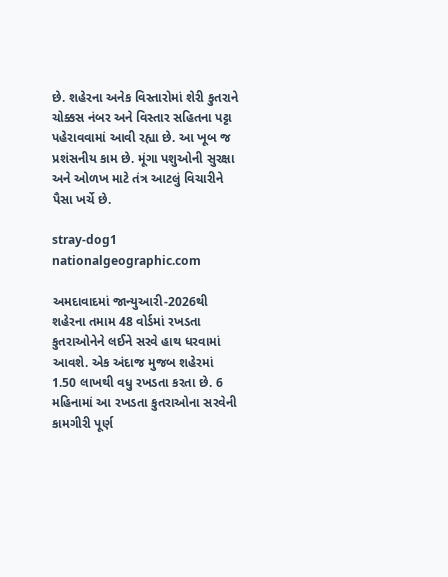છે. શહેરના અનેક વિસ્તારોમાં શેરી કુતરાને ચોક્કસ નંબર અને વિસ્તાર સહિતના પટ્ટા પહેરાવવામાં આવી રહ્યા છે. આ ખૂબ જ પ્રશંસનીય કામ છે. મૂંગા પશુઓની સુરક્ષા અને ઓળખ માટે તંત્ર આટલું વિચારીને પૈસા ખર્ચે છે.

stray-dog1
nationalgeographic.com

અમદાવાદમાં જાન્યુઆરી-2026થી શહેરના તમામ 48 વોર્ડમાં રખડતા કુતરાઓનેને લઈને સરવે હાથ ધરવામાં આવશે. એક અંદાજ મુજબ શહેરમાં 1.50 લાખથી વધુ રખડતા કરતા છે. 6 મહિનામાં આ રખડતા કુતરાઓના સરવેની કામગીરી પૂર્ણ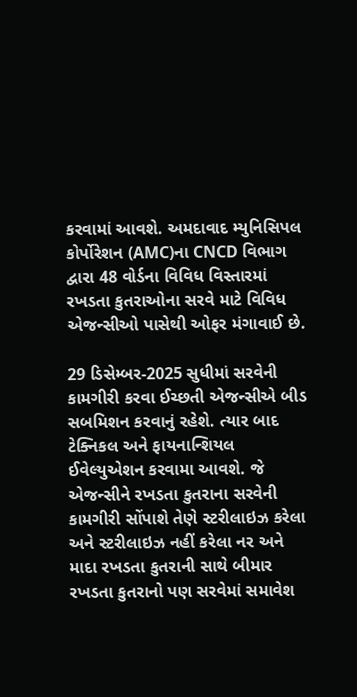કરવામાં આવશે. અમદાવાદ મ્યુનિસિપલ કોર્પોરેશન (AMC)ના CNCD વિભાગ દ્વારા 48 વોર્ડના વિવિધ વિસ્તારમાં રખડતા કુતરાઓના સરવે માટે વિવિધ એજન્સીઓ પાસેથી ઓફર મંગાવાઈ છે.

29 ડિસેમ્બર-2025 સુધીમાં સરવેની કામગીરી કરવા ઈચ્છતી એજન્સીએ બીડ સબમિશન કરવાનું રહેશે. ત્યાર બાદ ટેક્નિકલ અને ફાયનાન્શિયલ ઈવેલ્યુએશન કરવામા આવશે. જે એજન્સીને રખડતા કુતરાના સરવેની કામગીરી સોંપાશે તેણે સ્ટરીલાઇઝ કરેલા અને સ્ટરીલાઇઝ નહીં કરેલા નર અને માદા રખડતા કુતરાની સાથે બીમાર રખડતા કુતરાનો પણ સરવેમાં સમાવેશ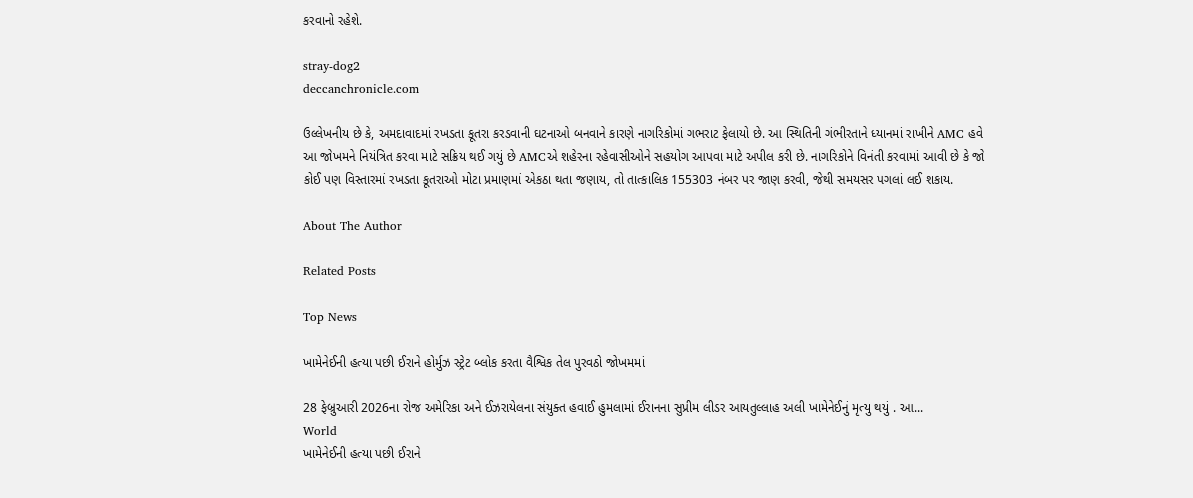કરવાનો રહેશે.

stray-dog2
deccanchronicle.com

ઉલ્લેખનીય છે કે, અમદાવાદમાં રખડતા કૂતરા કરડવાની ઘટનાઓ બનવાને કારણે નાગરિકોમાં ગભરાટ ફેલાયો છે. આ સ્થિતિની ગંભીરતાને ધ્યાનમાં રાખીને AMC હવે આ જોખમને નિયંત્રિત કરવા માટે સક્રિય થઈ ગયું છે AMCએ શહેરના રહેવાસીઓને સહયોગ આપવા માટે અપીલ કરી છે. નાગરિકોને વિનંતી કરવામાં આવી છે કે જો કોઈ પણ વિસ્તારમાં રખડતા કૂતરાઓ મોટા પ્રમાણમાં એકઠા થતા જણાય, તો તાત્કાલિક 155303 નંબર પર જાણ કરવી, જેથી સમયસર પગલાં લઈ શકાય.

About The Author

Related Posts

Top News

ખામેનેઈની હત્યા પછી ઈરાને હોર્મુઝ સ્ટ્રેટ બ્લોક કરતા વૈશ્વિક તેલ પુરવઠો જોખમમાં

28 ફેબ્રુઆરી 2026ના રોજ અમેરિકા અને ઈઝરાયેલના સંયુક્ત હવાઈ હુમલામાં ઈરાનના સુપ્રીમ લીડર આયતુલ્લાહ અલી ખામેનેઈનું મૃત્યુ થયું . આ...
World
ખામેનેઈની હત્યા પછી ઈરાને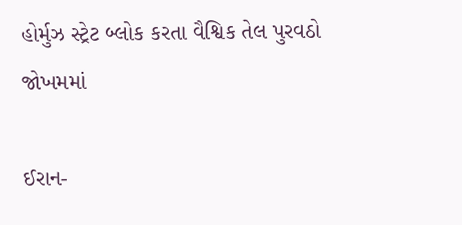હોર્મુઝ સ્ટ્રેટ બ્લોક કરતા વૈશ્વિક તેલ પુરવઠો જોખમમાં

ઈરાન-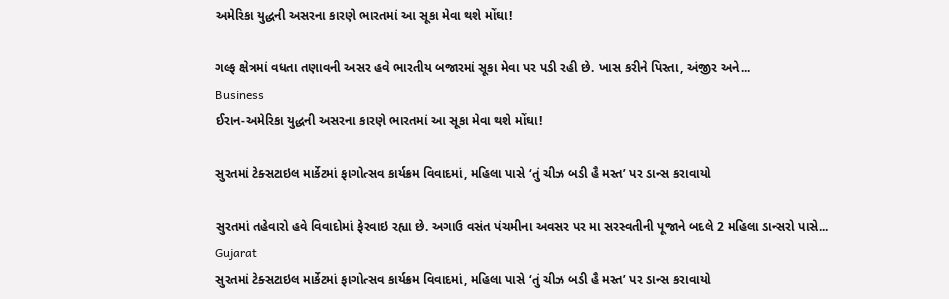અમેરિકા યુદ્ધની અસરના કારણે ભારતમાં આ સૂકા મેવા થશે મોંઘા!

ગલ્ફ ક્ષેત્રમાં વધતા તણાવની અસર હવે ભારતીય બજારમાં સૂકા મેવા પર પડી રહી છે. ખાસ કરીને પિસ્તા, અંજીર અને...
Business
ઈરાન-અમેરિકા યુદ્ધની અસરના કારણે ભારતમાં આ સૂકા મેવા થશે મોંઘા!

સુરતમાં ટેક્સટાઇલ માર્કેટમાં ફાગોત્સવ કાર્યક્રમ વિવાદમાં, મહિલા પાસે ‘તું ચીઝ બડી હૈ મસ્ત’ પર ડાન્સ કરાવાયો

સુરતમાં તહેવારો હવે વિવાદોમાં ફેરવાઇ રહ્યા છે. અગાઉ વસંત પંચમીના અવસર પર મા સરસ્વતીની પૂજાને બદલે 2 મહિલા ડાન્સરો પાસે...
Gujarat
સુરતમાં ટેક્સટાઇલ માર્કેટમાં ફાગોત્સવ કાર્યક્રમ વિવાદમાં, મહિલા પાસે ‘તું ચીઝ બડી હૈ મસ્ત’ પર ડાન્સ કરાવાયો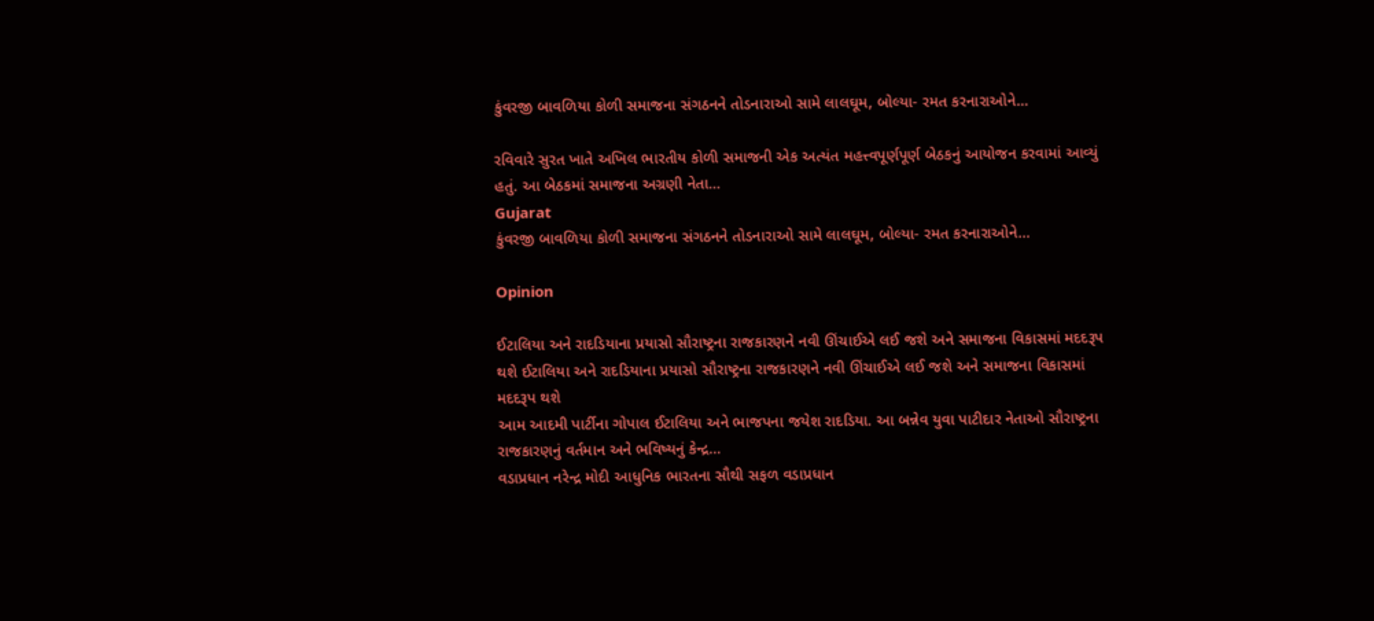કુંવરજી બાવળિયા કોળી સમાજના સંગઠનને તોડનારાઓ સામે લાલઘૂમ, બોલ્યા- રમત કરનારાઓને...

રવિવારે સુરત ખાતે અખિલ ભારતીય કોળી સમાજની એક અત્યંત મહત્ત્વપૂર્ણપૂર્ણ બેઠકનું આયોજન કરવામાં આવ્યું હતું. આ બેઠકમાં સમાજના અગ્રણી નેતા...
Gujarat
કુંવરજી બાવળિયા કોળી સમાજના સંગઠનને તોડનારાઓ સામે લાલઘૂમ, બોલ્યા- રમત કરનારાઓને...

Opinion

ઈટાલિયા અને રાદડિયાના પ્રયાસો સૌરાષ્ટ્રના રાજકારણને નવી ઊંચાઈએ લઈ જશે અને સમાજના વિકાસમાં મદદરૂપ થશે ઈટાલિયા અને રાદડિયાના પ્રયાસો સૌરાષ્ટ્રના રાજકારણને નવી ઊંચાઈએ લઈ જશે અને સમાજના વિકાસમાં મદદરૂપ થશે
આમ આદમી પાર્ટીના ગોપાલ ઈટાલિયા અને ભાજપના જયેશ રાદડિયા. આ બન્નેવ યુવા પાટીદાર નેતાઓ સૌરાષ્ટ્રના રાજકારણનું વર્તમાન અને ભવિષ્યનું કેન્દ્ર...
વડાપ્રધાન નરેન્દ્ર મોદી આધુનિક ભારતના સૌથી સફળ વડાપ્રધાન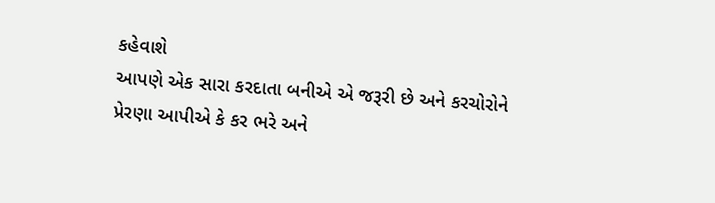કહેવાશે
આપણે એક સારા કરદાતા બનીએ એ જરૂરી છે અને કરચોરોને પ્રેરણા આપીએ કે કર ભરે અને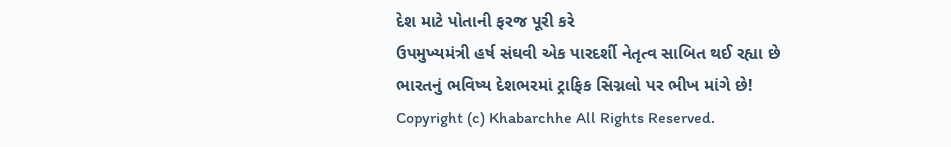દેશ માટે પોતાની ફરજ પૂરી કરે
ઉપમુખ્યમંત્રી હર્ષ સંઘવી એક પારદર્શી નેતૃત્વ સાબિત થઈ રહ્યા છે
ભારતનું ભવિષ્ય દેશભરમાં ટ્રાફિક સિગ્નલો પર ભીખ માંગે છે!
Copyright (c) Khabarchhe All Rights Reserved.